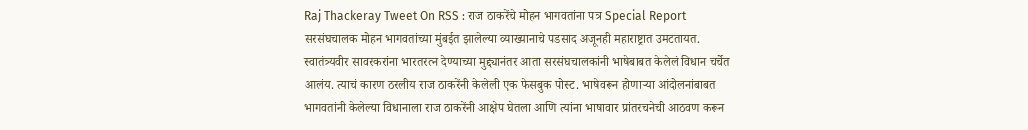Raj Thackeray Tweet On RSS : राज ठाकरेंचे मोहन भागवतांना पत्र Special Report
सरसंघचालक मोहन भागवतांच्या मुंबईत झालेल्या व्याख्यानाचे पडसाद अजूनही महाराष्ट्रात उमटतायत. स्वातंत्र्यवीर सावरकरांना भारतरत्न देण्याच्या मुद्द्यानंतर आता सरसंघचालकांनी भाषेबाबत केलेलं विधान चर्चेत आलंय. त्याचं कारण ठरलीय राज ठाकरेंनी केलेली एक फेसबुक पोस्ट. भाषेवरून होणाऱ्या आंदोलनांबाबत भागवतांनी केलेल्या विधानाला राज ठाकरेंनी आक्षेप घेतला आणि त्यांना भाषावार प्रांतरचनेची आठवण करून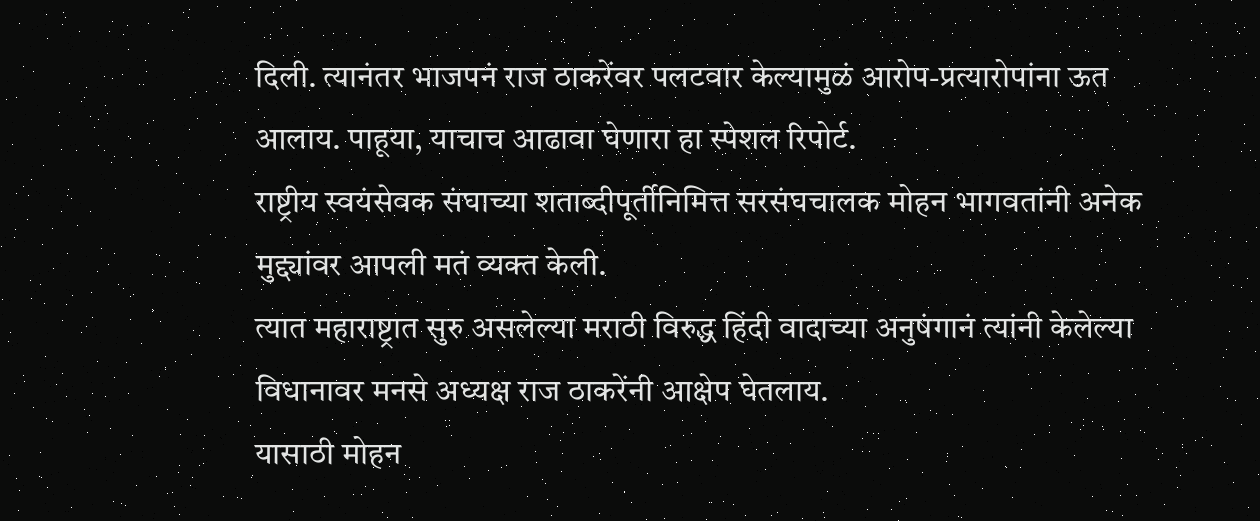दिली. त्यानंतर भाजपनं राज ठाकरेंवर पलटवार केल्यामुळं आरोप-प्रत्यारोपांना ऊत आलाय. पाहूया, याचाच आढावा घेणारा हा स्पेशल रिपोर्ट.
राष्ट्रीय स्वयंसेवक संघाच्या शताब्दीपूर्तीनिमित्त सरसंघचालक मोहन भागवतांनी अनेक मुद्द्यांवर आपली मतं व्यक्त केली.
त्यात महाराष्ट्रात सुरु असलेल्या मराठी विरुद्ध हिंदी वादाच्या अनुषंगानं त्यांनी केलेल्या विधानावर मनसे अध्यक्ष राज ठाकरेंनी आक्षेप घेतलाय.
यासाठी मोहन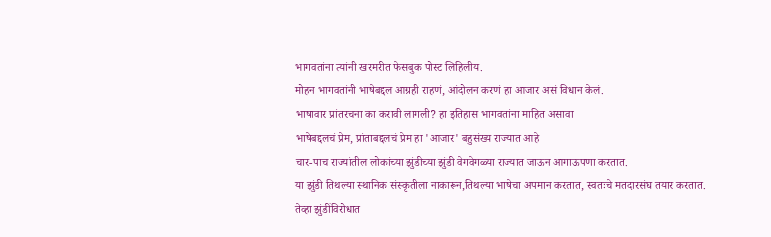भागवतांना त्यांनी खरमरीत फेसबुक पोस्ट लिहिलीय.
मोहन भागवतांनी भाषेबद्दल आग्रही राहणं, आंदोलन करणं हा आजार असं विधान केलं.
भाषावार प्रांतरचना का करावी लागली? हा इतिहास भागवतांना माहित असावा
भाषेबद्दलचं प्रेम, प्रांताबद्दलचं प्रेम हा 'आजार' बहुसंख्य राज्यात आहे
चार-पाच राज्यांतील लोकांच्या झुंडीच्या झुंडी वेगवेगळ्या राज्यात जाऊन आगाऊपणा करतात.
या झुंडी तिथल्या स्थानिक संस्कृतीला नाकारून,तिथल्या भाषेचा अपमान करतात, स्वतःचे मतदारसंघ तयार करतात.
तेव्हा झुंडींविरोधात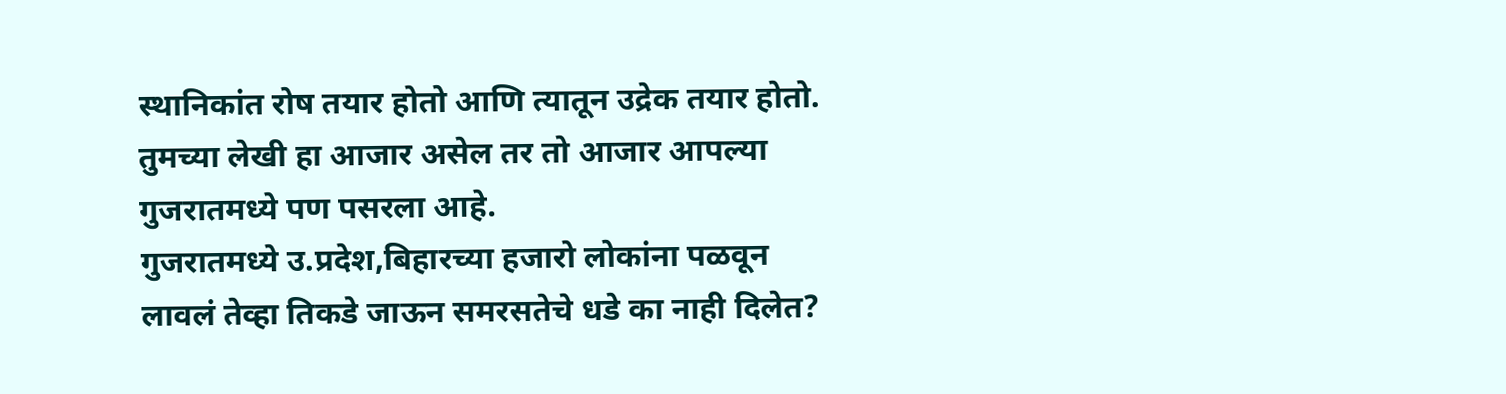स्थानिकांत रोष तयार होतो आणि त्यातून उद्रेक तयार होतो.
तुमच्या लेखी हा आजार असेल तर तो आजार आपल्या गुजरातमध्ये पण पसरला आहे.
गुजरातमध्ये उ.प्रदेश,बिहारच्या हजारो लोकांना पळवून लावलं तेव्हा तिकडे जाऊन समरसतेचे धडे का नाही दिलेत?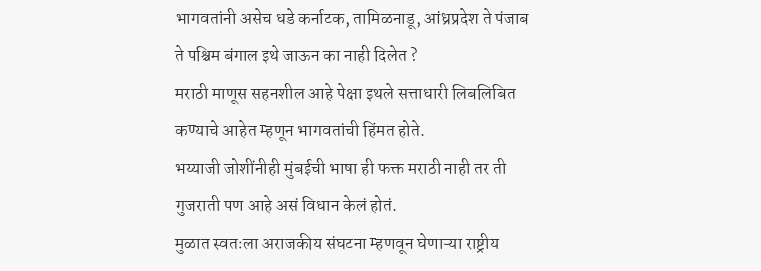भागवतांनी असेच धडे कर्नाटक, तामिळनाडू, आंध्रप्रदेश ते पंजाब ते पश्चिम बंगाल इथे जाऊन का नाही दिलेत ?
मराठी माणूस सहनशील आहे पेक्षा इथले सत्ताधारी लिबलिबित कण्याचे आहेत म्हणून भागवतांची हिंमत होते.
भय्याजी जोशींनीही मुंबईची भाषा ही फक्त मराठी नाही तर ती गुजराती पण आहे असं विधान केलं होतं.
मुळात स्वतःला अराजकीय संघटना म्हणवून घेणाऱ्या राष्ट्रीय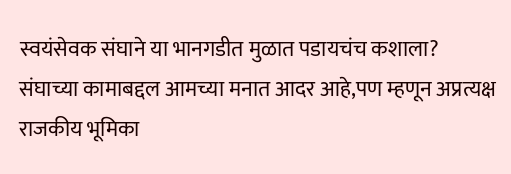स्वयंसेवक संघाने या भानगडीत मुळात पडायचंच कशाला?
संघाच्या कामाबद्दल आमच्या मनात आदर आहे,पण म्हणून अप्रत्यक्ष राजकीय भूमिका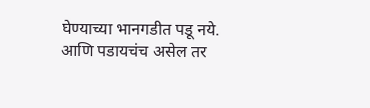घेण्याच्या भानगडीत पडू नये.
आणि पडायचंच असेल तर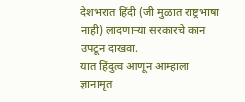देशभरात हिंदी (जी मुळात राष्ट्रभाषा नाही) लादणाऱ्या सरकारचे कान उपटून दाखवा.
यात हिंदुत्व आणून आम्हाला ज्ञानामृत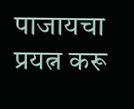पाजायचा प्रयत्न करू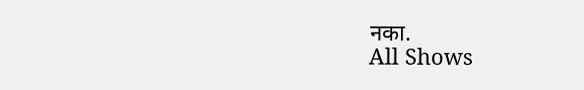नका.
All Shows